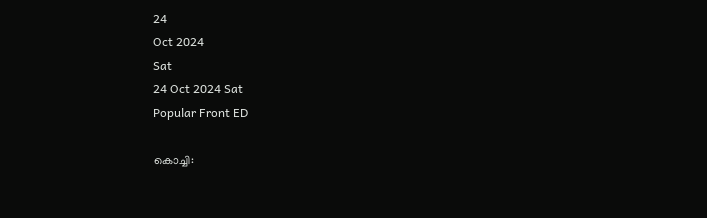24
Oct 2024
Sat
24 Oct 2024 Sat
Popular Front ED

കൊച്ചി: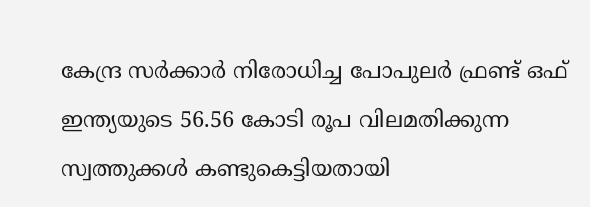കേന്ദ്ര സര്‍ക്കാര്‍ നിരോധിച്ച പോപുലര്‍ ഫ്രണ്ട് ഒഫ് ഇന്ത്യയുടെ 56.56 കോടി രൂപ വിലമതിക്കുന്ന സ്വത്തുക്കള്‍ കണ്ടുകെട്ടിയതായി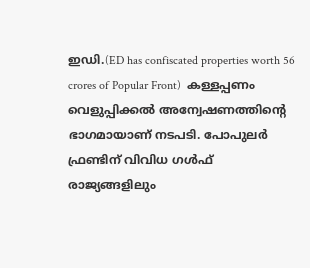ഇഡി.(ED has confiscated properties worth 56 crores of Popular Front)  കള്ളപ്പണം വെളുപ്പിക്കല്‍ അന്വേഷണത്തിന്റെ ഭാഗമായാണ് നടപടി. പോപുലര്‍ ഫ്രണ്ടിന് വിവിധ ഗള്‍ഫ് രാജ്യങ്ങളിലും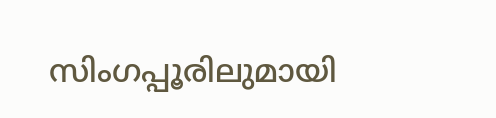സിംഗപ്പൂരിലുമായി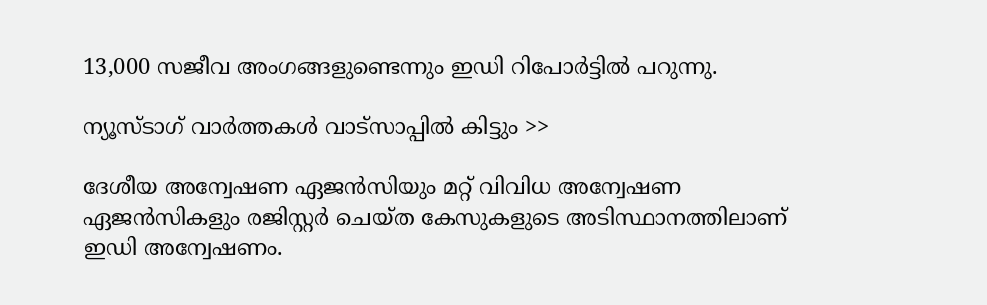13,000 സജീവ അംഗങ്ങളുണ്ടെന്നും ഇഡി റിപോര്‍ട്ടില്‍ പറുന്നു.

ന്യൂസ്ടാഗ് വാര്‍ത്തകള്‍ വാട്‌സാപ്പില്‍ കിട്ടും >>

ദേശീയ അന്വേഷണ ഏജന്‍സിയും മറ്റ് വിവിധ അന്വേഷണ ഏജന്‍സികളും രജിസ്റ്റര്‍ ചെയ്ത കേസുകളുടെ അടിസ്ഥാനത്തിലാണ് ഇഡി അന്വേഷണം.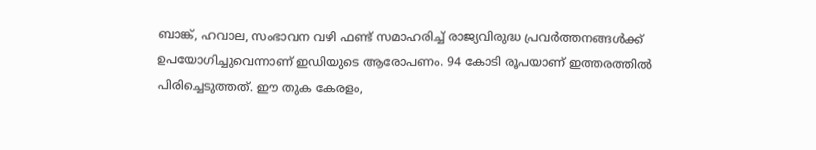ബാങ്ക്, ഹവാല, സംഭാവന വഴി ഫണ്ട് സമാഹരിച്ച് രാജ്യവിരുദ്ധ പ്രവര്‍ത്തനങ്ങള്‍ക്ക് ഉപയോഗിച്ചുവെന്നാണ് ഇഡിയുടെ ആരോപണം. 94 കോടി രൂപയാണ് ഇത്തരത്തില്‍ പിരിച്ചെടുത്തത്. ഈ തുക കേരളം,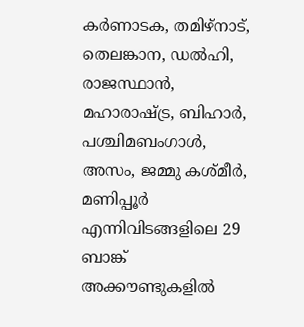കര്‍ണാടക, തമിഴ്നാട്, തെലങ്കാന, ഡല്‍ഹി, രാജസ്ഥാന്‍, മഹാരാഷ്ട്ര, ബിഹാര്‍, പശ്ചിമബംഗാള്‍, അസം, ജമ്മു കശ്മീര്‍, മണിപ്പൂര്‍ എന്നിവിടങ്ങളിലെ 29 ബാങ്ക് അക്കൗണ്ടുകളില്‍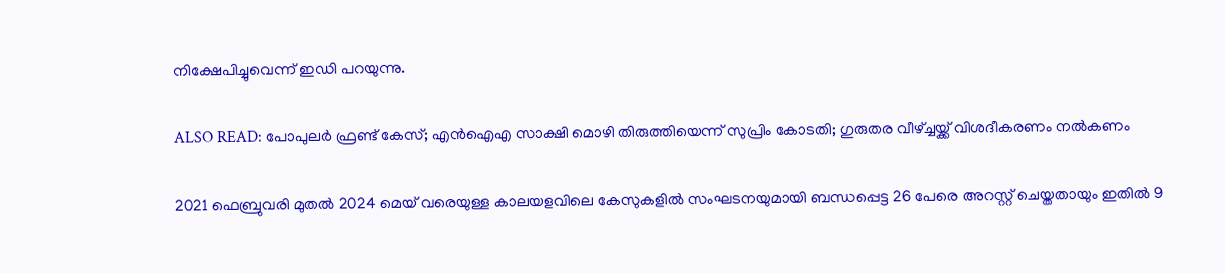നിക്ഷേപിച്ചുവെന്ന് ഇഡി പറയുന്നു.

ALSO READ: പോപുലര്‍ ഫ്രണ്ട് കേസ്; എന്‍ഐഎ സാക്ഷി മൊഴി തിരുത്തിയെന്ന് സുപ്രിം കോടതി; ഗുരുതര വീഴ്ച്ചയ്ക്ക് വിശദീകരണം നല്‍കണം

2021 ഫെബ്രുവരി മുതല്‍ 2024 മെയ് വരെയുള്ള കാലയളവിലെ കേസുകളില്‍ സംഘടനയുമായി ബന്ധപ്പെട്ട 26 പേരെ അറസ്റ്റ് ചെയ്തതായും ഇതില്‍ 9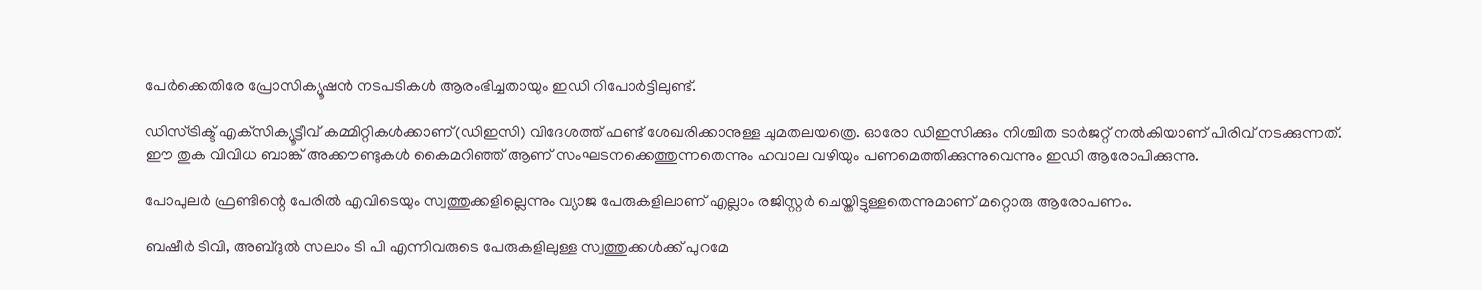പേര്‍ക്കെതിരേ പ്രോസിക്യൂഷന്‍ നടപടികള്‍ ആരംഭിച്ചതായും ഇഡി റിപോര്‍ട്ടിലുണ്ട്.

ഡിസ്ട്രിക്ട് എക്‌സിക്യൂട്ടീവ് കമ്മിറ്റികള്‍ക്കാണ്(ഡിഇസി) വിദേശത്ത് ഫണ്ട് ശേഖരിക്കാനുള്ള ചുമതലയത്രെ. ഓരോ ഡിഇസിക്കും നിശ്ചിത ടാര്‍ജറ്റ് നല്‍കിയാണ് പിരിവ് നടക്കുന്നത്. ഈ തുക വിവിധ ബാങ്ക് അക്കൗണ്ടുകള്‍ കൈമറിഞ്ഞ് ആണ് സംഘടനക്കെത്തുന്നതെന്നും ഹവാല വഴിയും പണമെത്തിക്കുന്നുവെന്നും ഇഡി ആരോപിക്കുന്നു.

പോപുലര്‍ ഫ്രണ്ടിന്റെ പേരില്‍ എവിടെയും സ്വത്തുക്കളില്ലെന്നും വ്യാജ പേരുകളിലാണ് എല്ലാം രജിസ്റ്റര്‍ ചെയ്തിട്ടുള്ളതെന്നുമാണ് മറ്റൊരു ആരോപണം.

ബഷീര്‍ ടിവി, അബ്ദുല്‍ സലാം ടി പി എന്നിവരുടെ പേരുകളിലുള്ള സ്വത്തുക്കള്‍ക്ക് പുറമേ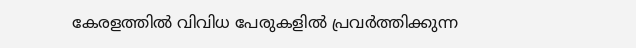കേരളത്തില്‍ വിവിധ പേരുകളില്‍ പ്രവര്‍ത്തിക്കുന്ന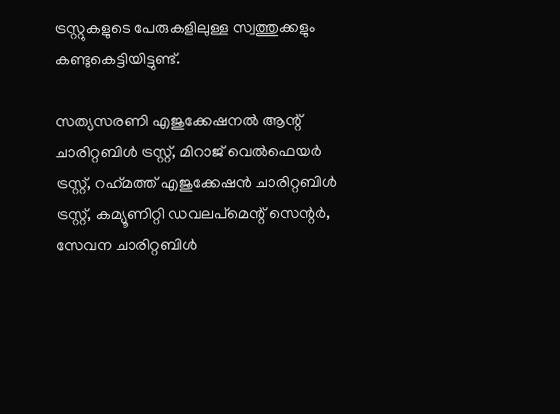ട്രസ്റ്റുകളുടെ പേരുകളിലുള്ള സ്വത്തുക്കളും കണ്ടുകെട്ടിയിട്ടുണ്ട്.

സത്യസരണി എജുക്കേഷനല്‍ ആന്റ് ചാരിറ്റബിള്‍ ട്രസ്റ്റ്, മിറാജ് വെല്‍ഫെയര്‍ ട്രസ്റ്റ്, റഹ്‌മത്ത് എജുക്കേഷന്‍ ചാരിറ്റബിള്‍ ട്രസ്റ്റ്, കമ്യൂണിറ്റി ഡവലപ്‌മെന്റ് സെന്റര്‍, സേവന ചാരിറ്റബിള്‍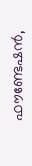ഫൗണ്ടേഷന്‍,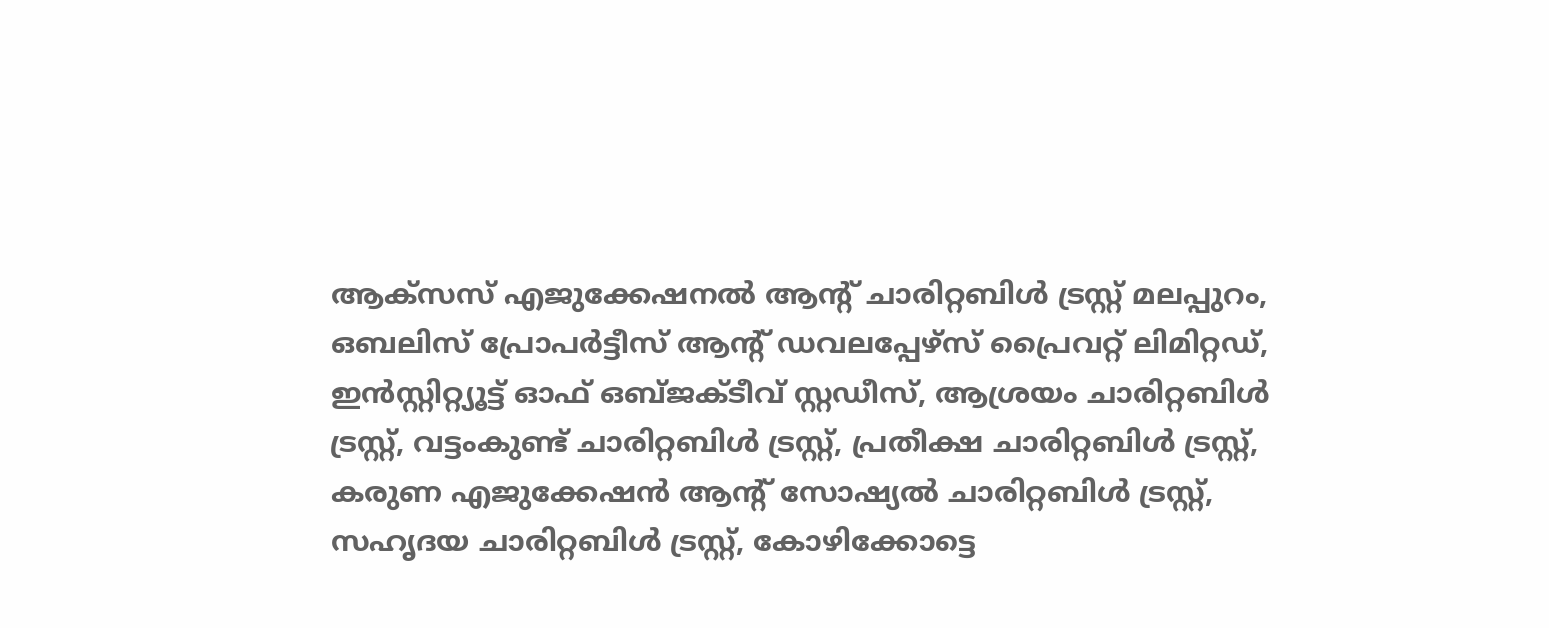ആക്‌സസ് എജുക്കേഷനല്‍ ആന്റ് ചാരിറ്റബിള്‍ ട്രസ്റ്റ് മലപ്പുറം, ഒബലിസ് പ്രോപര്‍ട്ടീസ് ആന്റ് ഡവലപ്പേഴ്‌സ് പ്രൈവറ്റ് ലിമിറ്റഡ്, ഇന്‍സ്റ്റിറ്റ്യൂട്ട് ഓഫ് ഒബ്ജക്ടീവ് സ്റ്റഡീസ്, ആശ്രയം ചാരിറ്റബിള്‍ ട്രസ്റ്റ്, വട്ടംകുണ്ട് ചാരിറ്റബിള്‍ ട്രസ്റ്റ്, പ്രതീക്ഷ ചാരിറ്റബിള്‍ ട്രസ്റ്റ്, കരുണ എജുക്കേഷന്‍ ആന്റ് സോഷ്യല്‍ ചാരിറ്റബിള്‍ ട്രസ്റ്റ്, സഹൃദയ ചാരിറ്റബിള്‍ ട്രസ്റ്റ്, കോഴിക്കോട്ടെ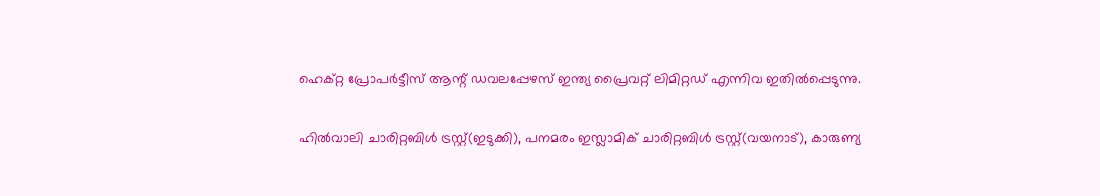ഹെക്റ്റ പ്രോപര്‍ട്ടീസ് ആന്റ് ഡവലപ്പേഴസ് ഇന്ത്യ പ്രൈവറ്റ് ലിമിറ്റഡ് എന്നിവ ഇതില്‍പ്പെടുന്നു.

ഹില്‍വാലി ചാരിറ്റബിള്‍ ട്രസ്റ്റ്(ഇടുക്കി), പനമരം ഇസ്ലാമിക് ചാരിറ്റബിള്‍ ട്രസ്റ്റ്(വയനാട്), കാരുണ്യ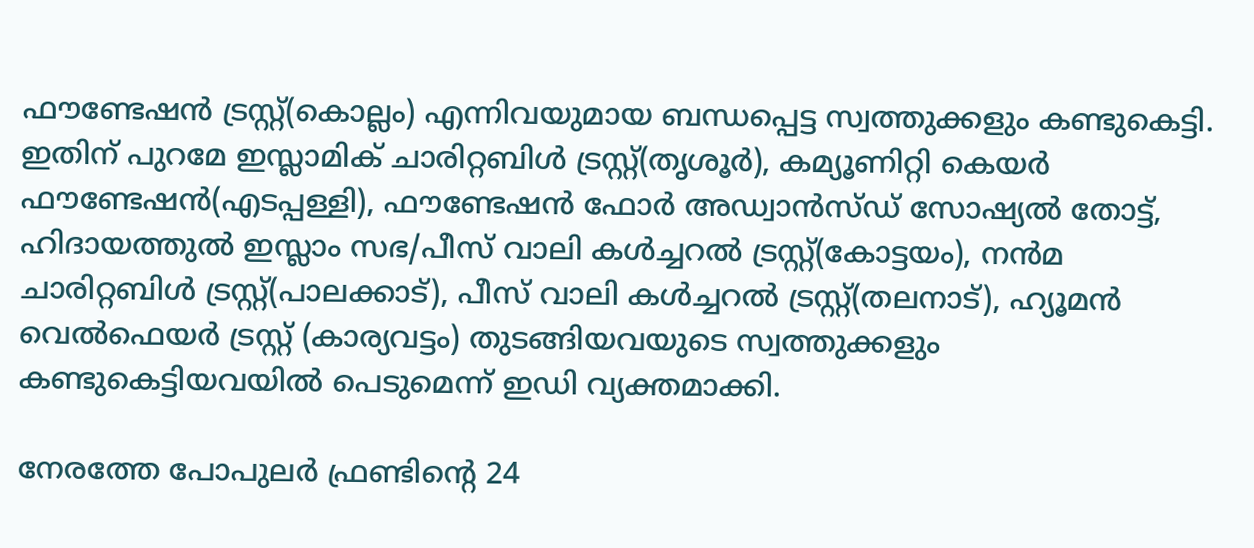ഫൗണ്ടേഷന്‍ ട്രസ്റ്റ്(കൊല്ലം) എന്നിവയുമായ ബന്ധപ്പെട്ട സ്വത്തുക്കളും കണ്ടുകെട്ടി. ഇതിന് പുറമേ ഇസ്ലാമിക് ചാരിറ്റബിള്‍ ട്രസ്റ്റ്(തൃശൂര്‍), കമ്യൂണിറ്റി കെയര്‍ ഫൗണ്ടേഷന്‍(എടപ്പള്ളി), ഫൗണ്ടേഷന്‍ ഫോര്‍ അഡ്വാന്‍സ്ഡ് സോഷ്യല്‍ തോട്ട്, ഹിദായത്തുല്‍ ഇസ്ലാം സഭ/പീസ് വാലി കള്‍ച്ചറല്‍ ട്രസ്റ്റ്(കോട്ടയം), നന്‍മ ചാരിറ്റബിള്‍ ട്രസ്റ്റ്(പാലക്കാട്), പീസ് വാലി കള്‍ച്ചറല്‍ ട്രസ്റ്റ്(തലനാട്), ഹ്യൂമന്‍ വെല്‍ഫെയര്‍ ട്രസ്റ്റ് (കാര്യവട്ടം) തുടങ്ങിയവയുടെ സ്വത്തുക്കളും കണ്ടുകെട്ടിയവയില്‍ പെടുമെന്ന് ഇഡി വ്യക്തമാക്കി.

നേരത്തേ പോപുലര്‍ ഫ്രണ്ടിന്റെ 24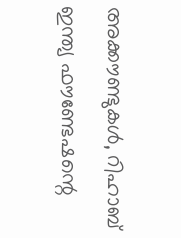അക്കൗണ്ടുകള്‍, റിഹാബ് ഇന്ത്യ ഫൗണ്ടേഷന്റെ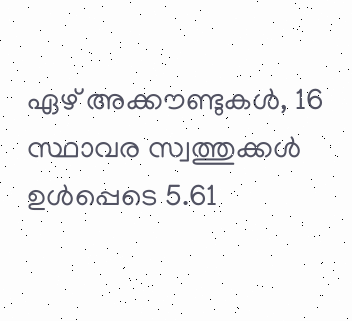ഏഴ് അക്കൗണ്ടുകള്‍, 16 സ്ഥാവര സ്വത്തുക്കള്‍ ഉള്‍പ്പെടെ 5.61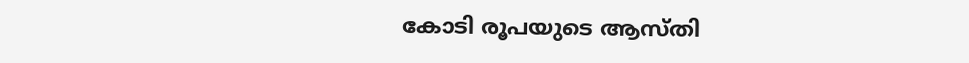കോടി രൂപയുടെ ആസ്തി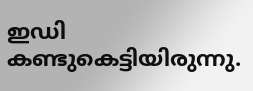ഇഡി കണ്ടുകെട്ടിയിരുന്നു.